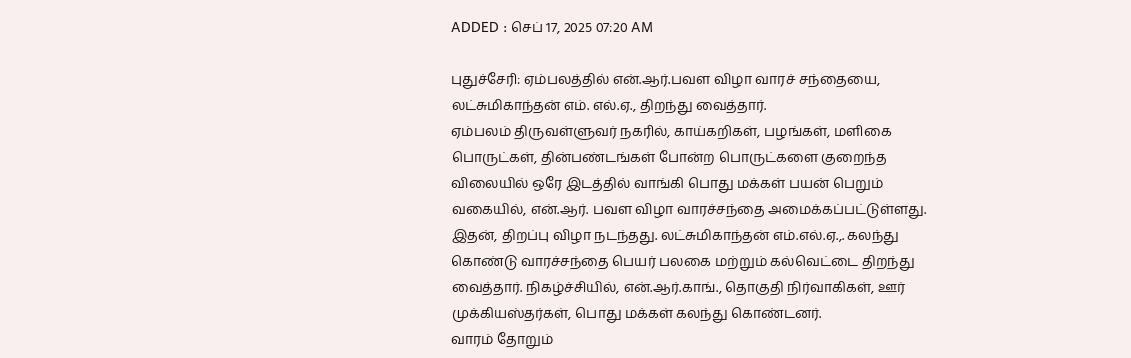ADDED : செப் 17, 2025 07:20 AM

புதுச்சேரி: ஏம்பலத்தில் என்.ஆர்.பவள விழா வாரச் சந்தையை, லட்சுமிகாந்தன் எம். எல்.ஏ., திறந்து வைத்தார்.
ஏம்பலம் திருவள்ளுவர் நகரில், காய்கறிகள், பழங்கள், மளிகை பொருட்கள், தின்பண்டங்கள் போன்ற பொருட்களை குறைந்த விலையில் ஒரே இடத்தில் வாங்கி பொது மக்கள் பயன் பெறும் வகையில், என்.ஆர். பவள விழா வாரச்சந்தை அமைக்கப்பட்டுள்ளது.
இதன், திறப்பு விழா நடந்தது. லட்சுமிகாந்தன் எம்.எல்.ஏ.,. கலந்து கொண்டு வாரச்சந்தை பெயர் பலகை மற்றும் கல்வெட்டை திறந்து வைத்தார். நிகழ்ச்சியில், என்.ஆர்.காங்., தொகுதி நிர்வாகிகள், ஊர் முக்கியஸ்தர்கள், பொது மக்கள் கலந்து கொண்டனர்.
வாரம் தோறும்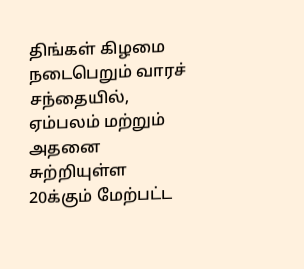திங்கள் கிழமை நடைபெறும் வாரச் சந்தையில், ஏம்பலம் மற்றும் அதனை சுற்றியுள்ள 20க்கும் மேற்பட்ட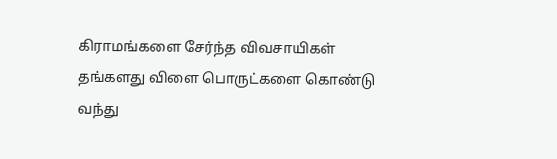கிராமங்களை சேர்ந்த விவசாயிகள் தங்களது விளை பொருட்களை கொண்டு வந்து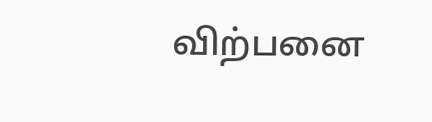விற்பனை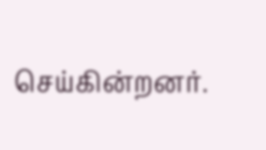செய்கின்றனர்.